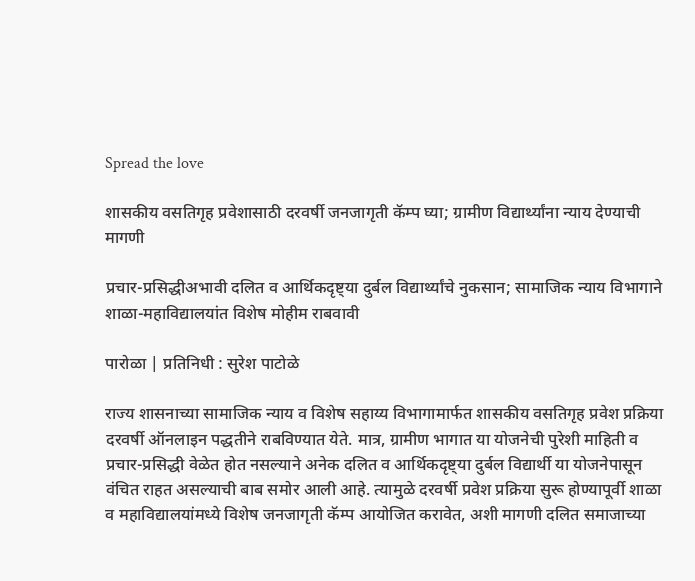Spread the love

शासकीय वसतिगृह प्रवेशासाठी दरवर्षी जनजागृती कॅम्प घ्या; ग्रामीण विद्यार्थ्यांना न्याय देण्याची मागणी

प्रचार-प्रसिद्धीअभावी दलित व आर्थिकदृष्ट्या दुर्बल विद्यार्थ्यांचे नुकसान; सामाजिक न्याय विभागाने शाळा-महाविद्यालयांत विशेष मोहीम राबवावी

पारोळा | प्रतिनिधी : सुरेश पाटोळे

राज्य शासनाच्या सामाजिक न्याय व विशेष सहाय्य विभागामार्फत शासकीय वसतिगृह प्रवेश प्रक्रिया दरवर्षी ऑनलाइन पद्धतीने राबविण्यात येते. मात्र, ग्रामीण भागात या योजनेची पुरेशी माहिती व प्रचार-प्रसिद्धी वेळेत होत नसल्याने अनेक दलित व आर्थिकदृष्ट्या दुर्बल विद्यार्थी या योजनेपासून वंचित राहत असल्याची बाब समोर आली आहे. त्यामुळे दरवर्षी प्रवेश प्रक्रिया सुरू होण्यापूर्वी शाळा व महाविद्यालयांमध्ये विशेष जनजागृती कॅम्प आयोजित करावेत, अशी मागणी दलित समाजाच्या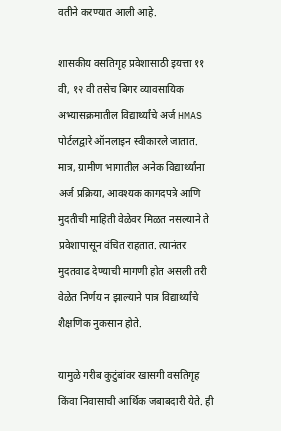वतीने करण्यात आली आहे.

शासकीय वसतिगृह प्रवेशासाठी इयत्ता ११ वी, १२ वी तसेच बिगर व्यावसायिक अभ्यासक्रमातील विद्यार्थ्यांचे अर्ज HMAS पोर्टलद्वारे ऑनलाइन स्वीकारले जातात. मात्र, ग्रामीण भागातील अनेक विद्यार्थ्यांना अर्ज प्रक्रिया, आवश्यक कागदपत्रे आणि मुदतीची माहिती वेळेवर मिळत नसल्याने ते प्रवेशापासून वंचित राहतात. त्यानंतर मुदतवाढ देण्याची मागणी होत असली तरी वेळेत निर्णय न झाल्याने पात्र विद्यार्थ्यांचे शैक्षणिक नुकसान होते.

यामुळे गरीब कुटुंबांवर खासगी वसतिगृह किंवा निवासाची आर्थिक जबाबदारी येते. ही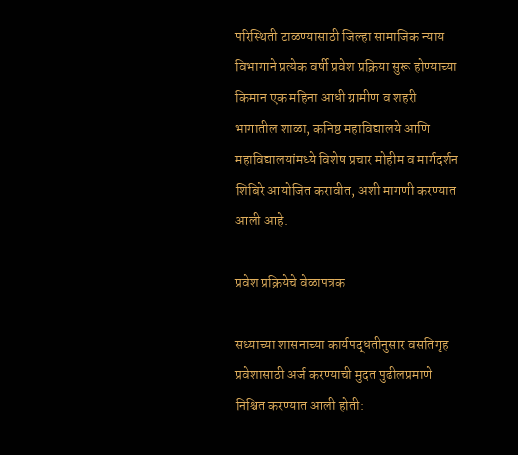परिस्थिती टाळण्यासाठी जिल्हा सामाजिक न्याय विभागाने प्रत्येक वर्षी प्रवेश प्रक्रिया सुरू होण्याच्या किमान एक महिना आधी ग्रामीण व शहरी भागातील शाळा, कनिष्ठ महाविद्यालये आणि महाविद्यालयांमध्ये विशेष प्रचार मोहीम व मार्गदर्शन शिबिरे आयोजित करावीत, अशी मागणी करण्यात आली आहे.

प्रवेश प्रक्रियेचे वेळापत्रक

सध्याच्या शासनाच्या कार्यपद्धतीनुसार वसतिगृह प्रवेशासाठी अर्ज करण्याची मुदत पुढीलप्रमाणे निश्चित करण्यात आली होती: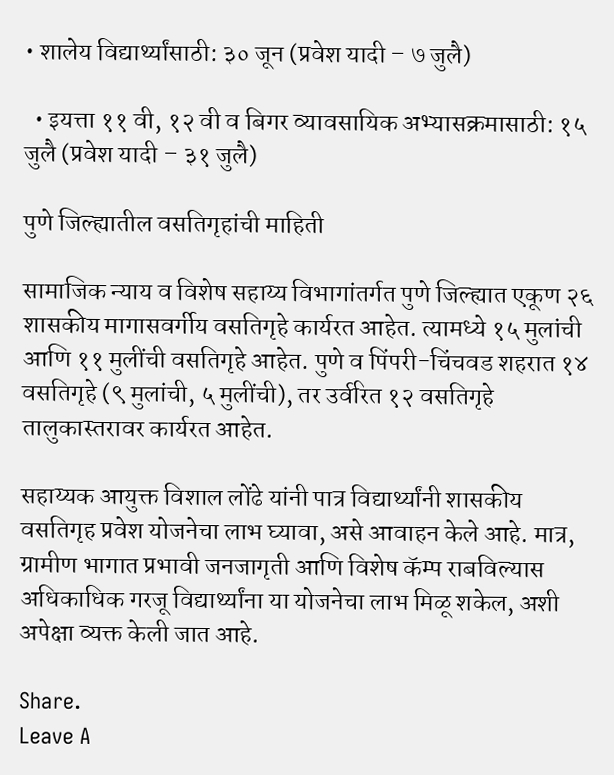• शालेय विद्यार्थ्यांसाठी: ३० जून (प्रवेश यादी – ७ जुलै)

  • इयत्ता ११ वी, १२ वी व बिगर व्यावसायिक अभ्यासक्रमासाठी: १५ जुलै (प्रवेश यादी – ३१ जुलै)

पुणे जिल्ह्यातील वसतिगृहांची माहिती

सामाजिक न्याय व विशेष सहाय्य विभागांतर्गत पुणे जिल्ह्यात एकूण २६ शासकीय मागासवर्गीय वसतिगृहे कार्यरत आहेत. त्यामध्ये १५ मुलांची आणि ११ मुलींची वसतिगृहे आहेत. पुणे व पिंपरी-चिंचवड शहरात १४ वसतिगृहे (९ मुलांची, ५ मुलींची), तर उर्वरित १२ वसतिगृहे तालुकास्तरावर कार्यरत आहेत.

सहाय्यक आयुक्त विशाल लोंढे यांनी पात्र विद्यार्थ्यांनी शासकीय वसतिगृह प्रवेश योजनेचा लाभ घ्यावा, असे आवाहन केले आहे. मात्र, ग्रामीण भागात प्रभावी जनजागृती आणि विशेष कॅम्प राबविल्यास अधिकाधिक गरजू विद्यार्थ्यांना या योजनेचा लाभ मिळू शकेल, अशी अपेक्षा व्यक्त केली जात आहे.

Share.
Leave A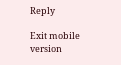Reply

Exit mobile version